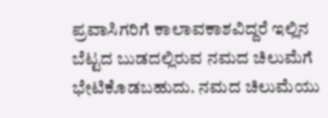ಪ್ರವಾಸಿಗರಿಗೆ ಕಾಲಾವಕಾಶವಿದ್ದರೆ ಇಲ್ಲಿನ ಬೆಟ್ಟದ ಬುಡದಲ್ಲಿರುವ ನಮದ ಚಿಲುಮೆಗೆ ಭೇಟಿಕೊಡಬಹುದು. ನಮದ ಚಿಲುಮೆಯು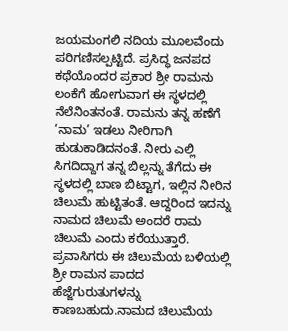ಜಯಮಂಗಲಿ ನದಿಯ ಮೂಲವೆಂದು ಪರಿಗಣಿಸಲ್ಪಟ್ಟಿದೆ. ಪ್ರಸಿದ್ಧ ಜನಪದ ಕಥೆಯೊಂದರ ಪ್ರಕಾರ ಶ್ರೀ ರಾಮನು ಲಂಕೆಗೆ ಹೋಗುವಾಗ ಈ ಸ್ಥಳದಲ್ಲಿ ನೆಲೆನಿಂತನಂತೆ. ರಾಮನು ತನ್ನ ಹಣೆಗೆ ’ನಾಮ’ ಇಡಲು ನೀರಿಗಾಗಿ ಹುಡುಕಾಡಿದನಂತೆ. ನೀರು ಎಲ್ಲಿ ಸಿಗದಿದ್ದಾಗ ತನ್ನ ಬಿಲ್ಲನ್ನು ತೆಗೆದು ಈ ಸ್ಥಳದಲ್ಲಿ ಬಾಣ ಬಿಟ್ಟಾಗ, ಇಲ್ಲಿನ ನೀರಿನ ಚಿಲುಮೆ ಹುಟ್ಟಿತಂತೆ. ಆದ್ದರಿಂದ ಇದನ್ನು ನಾಮದ ಚಿಲುಮೆ ಅಂದರೆ ರಾಮ ಚಿಲುಮೆ ಎಂದು ಕರೆಯುತ್ತಾರೆ. ಪ್ರವಾಸಿಗರು ಈ ಚಿಲುಮೆಯ ಬಳಿಯಲ್ಲಿ ಶ್ರೀ ರಾಮನ ಪಾದದ ಹೆಜ್ಜೆಗುರುತುಗಳನ್ನು ಕಾಣಬಹುದು.ನಾಮದ ಚಿಲುಮೆಯ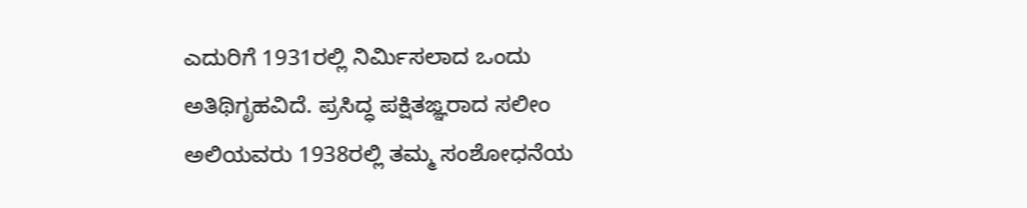ಎದುರಿಗೆ 1931ರಲ್ಲಿ ನಿರ್ಮಿಸಲಾದ ಒಂದು ಅತಿಥಿಗೃಹವಿದೆ. ಪ್ರಸಿದ್ಧ ಪಕ್ಷಿತಙ್ಞರಾದ ಸಲೀಂ ಅಲಿಯವರು 1938ರಲ್ಲಿ ತಮ್ಮ ಸಂಶೋಧನೆಯ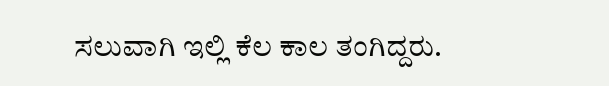ಸಲುವಾಗಿ ಇಲ್ಲಿ ಕೆಲ ಕಾಲ ತಂಗಿದ್ದರು.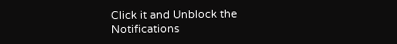Click it and Unblock the Notifications